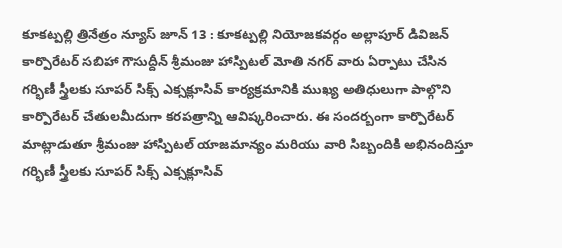కూకట్పల్లి త్రినేత్రం న్యూస్ జూన్ 13 : కూకట్పల్లి నియోజకవర్గం అల్లాపూర్ డివిజన్ కార్పొరేటర్ సబిహా గౌసుద్దీన్ శ్రీమంజు హాస్పిటల్ మోతి నగర్ వారు ఏర్పాటు చేసిన గర్భిణీ స్త్రీలకు సూపర్ సిక్స్ ఎక్సక్లూసివ్ కార్యక్రమానికి ముఖ్య అతిధులుగా పాల్గొని కార్పొరేటర్ చేతులమీదుగా కరపత్రాన్ని ఆవిష్కరించారు. ఈ సందర్బంగా కార్పొరేటర్ మాట్లాడుతూ శ్రీమంజు హాస్పిటల్ యాజమాన్యం మరియు వారి సిబ్బందికి అభినందిస్తూ గర్భిణీ స్త్రీలకు సూపర్ సిక్స్ ఎక్సక్లూసివ్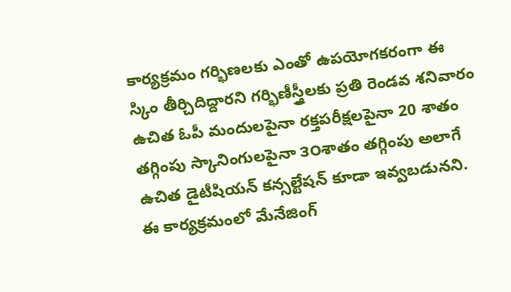కార్యక్రమం గర్భిణలకు ఎంతో ఉపయోగకరంగా ఈ స్కిం తీర్చిదిద్దారని గర్భిణీస్త్రీలకు ప్రతి రెండవ శనివారం ఉచిత ఓపీ మందులపైనా రక్తపరీక్షలపైనా 20 శాతం తగ్గింపు స్కానింగులపైనా ౩౦శాతం తగ్గింపు అలాగే ఉచిత డైటీషియన్ కన్సల్టేషన్ కూడా ఇవ్వబడునని. ఈ కార్యక్రమంలో మేనేజింగ్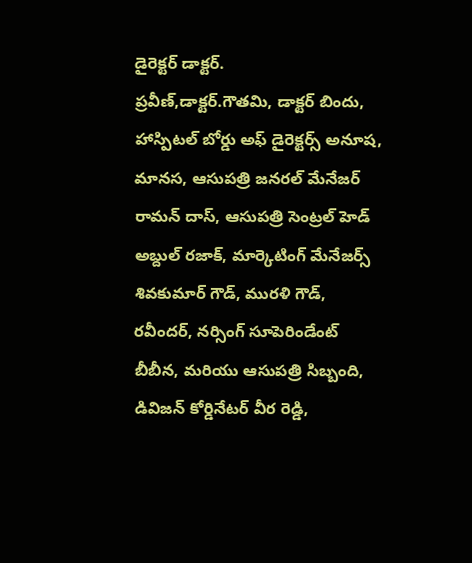డైరెక్టర్ డాక్టర్.
ప్రవీణ్,డాక్టర్.గౌతమి, డాక్టర్ బిందు, హాస్పిటల్ బోర్డు అఫ్ డైరెక్టర్స్ అనూష, మానస, ఆసుపత్రి జనరల్ మేనేజర్ రామన్ దాస్, ఆసుపత్రి సెంట్రల్ హెడ్ అబ్దుల్ రజాక్, మార్కెటింగ్ మేనేజర్స్ శివకుమార్ గౌడ్, మురళి గౌడ్, రవీందర్, నర్సింగ్ సూపెరిండేంట్ బీబీన, మరియు ఆసుపత్రి సిబ్బంది, డివిజన్ కోర్డినేటర్ వీర రెడ్డి,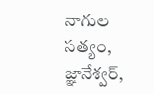నాగుల సత్యం, జ్ఞానేశ్వర్,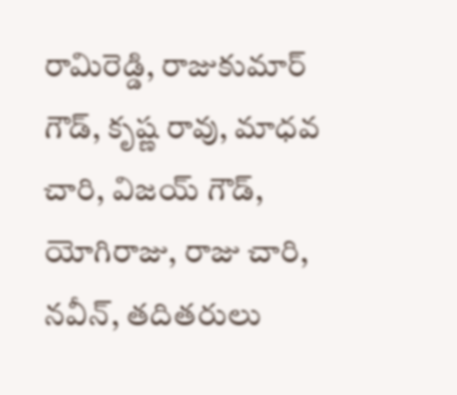రామిరెడ్డి, రాజుకుమార్ గౌడ్, కృష్ణ రావు, మాధవ చారి, విజయ్ గౌడ్, యోగిరాజు, రాజు చారి, నవీన్, తదితరులు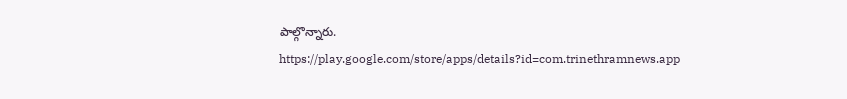పాల్గొన్నారు.
https://play.google.com/store/apps/details?id=com.trinethramnews.app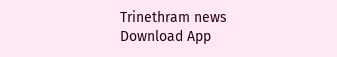Trinethram news
Download App